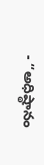- “అధిష్ఠానం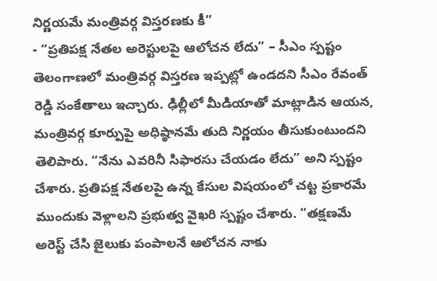నిర్ణయమే మంత్రివర్గ విస్తరణకు కీ”
- “ప్రతిపక్ష నేతల అరెస్టులపై ఆలోచన లేదు” – సీఎం స్పష్టం
తెలంగాణలో మంత్రివర్గ విస్తరణ ఇప్పట్లో ఉండదని సీఎం రేవంత్ రెడ్డి సంకేతాలు ఇచ్చారు. ఢిల్లీలో మీడియాతో మాట్లాడిన ఆయన, మంత్రివర్గ కూర్పుపై అధిష్ఠానమే తుది నిర్ణయం తీసుకుంటుందని తెలిపారు. “నేను ఎవరినీ సిఫారసు చేయడం లేదు” అని స్పష్టం చేశారు. ప్రతిపక్ష నేతలపై ఉన్న కేసుల విషయంలో చట్ట ప్రకారమే ముందుకు వెళ్లాలని ప్రభుత్వ వైఖరి స్పష్టం చేశారు. “తక్షణమే అరెస్ట్ చేసి జైలుకు పంపాలనే ఆలోచన నాకు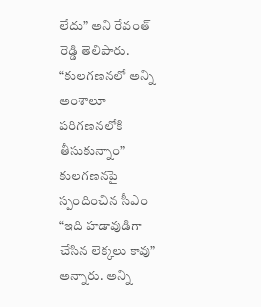లేదు” అని రేవంత్ రెడ్డి తెలిపారు.
“కులగణనలో అన్ని అంశాలూ పరిగణనలోకి తీసుకున్నాం”
కులగణనపై స్పందించిన సీఎం “ఇది హడావుడిగా చేసిన లెక్కలు కావు” అన్నారు. అన్ని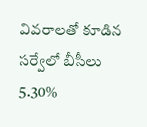వివరాలతో కూడిన సర్వేలో బీసీలు 5.30%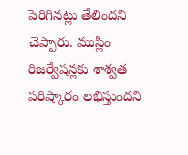పెరిగినట్లు తేలిందని చెప్పారు. ముస్లిం రిజర్వేషన్లకు శాశ్వత పరిష్కారం లభిస్తుందని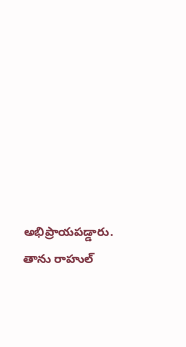అభిప్రాయపడ్డారు. తాను రాహుల్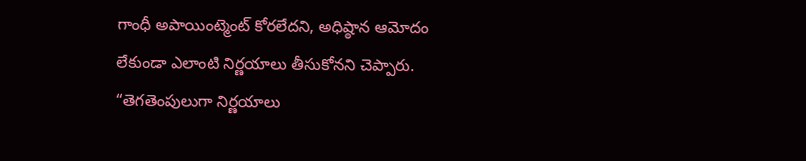గాంధీ అపాయింట్మెంట్ కోరలేదని, అధిష్ఠాన ఆమోదం లేకుండా ఎలాంటి నిర్ణయాలు తీసుకోనని చెప్పారు. “తెగతెంపులుగా నిర్ణయాలు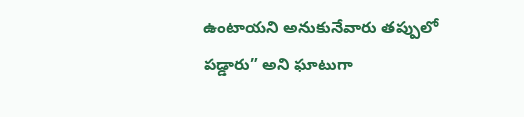ఉంటాయని అనుకునేవారు తప్పులో పడ్డారు” అని ఘాటుగా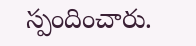స్పందించారు.